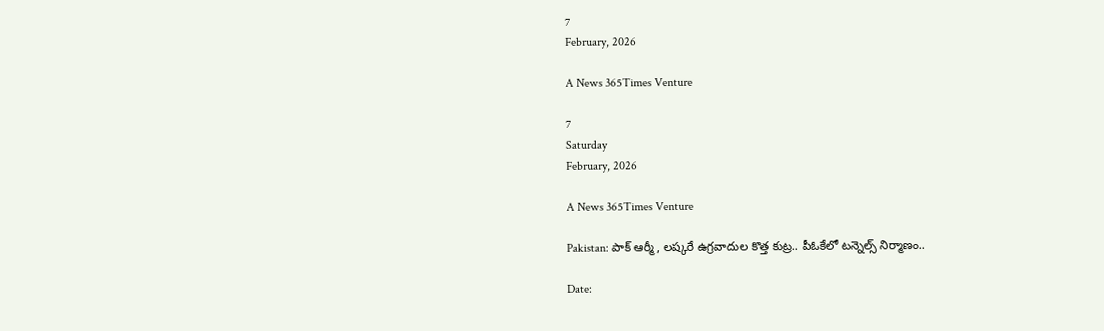7
February, 2026

A News 365Times Venture

7
Saturday
February, 2026

A News 365Times Venture

Pakistan: పాక్ ఆర్మీ, లష్కరే ఉగ్రవాదుల కొత్త కుట్ర.. పీఓకేలో టన్నెల్స్ నిర్మాణం..

Date: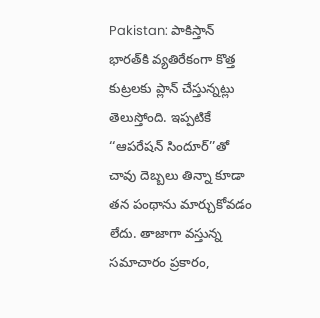Pakistan: పాకిస్తాన్ భారత్‌కి వ్యతిరేకంగా కొత్త కుట్రలకు ప్లాన్ చేస్తున్నట్లు తెలుస్తోంది. ఇప్పటికే ‘‘ఆపరేషన్ సిందూర్’’తో చావు దెబ్బలు తిన్నా కూడా తన పంథాను మార్చుకోవడం లేదు. తాజాగా వస్తున్న సమాచారం ప్రకారం,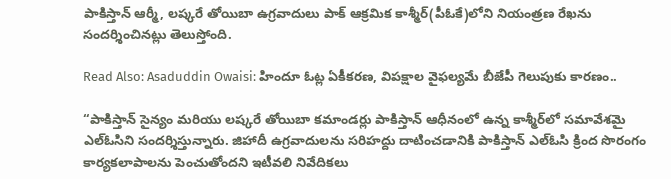పాకిస్తాన్ ఆర్మీ, లష్కరే తోయిబా ఉగ్రవాదులు పాక్ ఆక్రమిక కాశ్మీర్(పీఓకే)లోని నియంత్రణ రేఖను సందర్శించినట్లు తెలుస్తోంది.

Read Also: Asaduddin Owaisi: హిందూ ఓట్ల ఏకీకరణ, విపక్షాల వైఫల్యమే బీజేపీ గెలుపుకు కారణం..

“పాకిస్తాన్ సైన్యం మరియు లష్కరే తోయిబా కమాండర్లు పాకిస్తాన్ ఆధీనంలో ఉన్న కాశ్మీర్‌లో సమావేశమై ఎల్‌ఓసిని సందర్శిస్తున్నారు. జిహాదీ ఉగ్రవాదులను సరిహద్దు దాటించడానికి పాకిస్తాన్ ఎల్‌ఓసి క్రింద సొరంగం కార్యకలాపాలను పెంచుతోందని ఇటీవలి నివేదికలు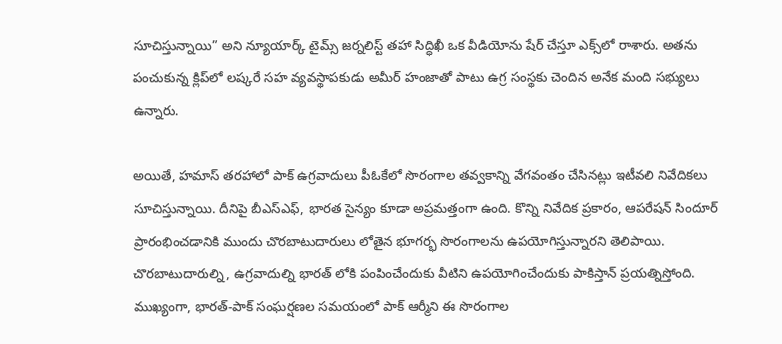సూచిస్తున్నాయి” అని న్యూయార్క్ టైమ్స్ జర్నలిస్ట్ తహా సిద్ధిఖీ ఒక వీడియోను షేర్ చేస్తూ ఎక్స్‌లో రాశారు. అతను పంచుకున్న క్లిప్‌లో లష్కరే సహ వ్యవస్థాపకుడు అమీర్ హంజాతో పాటు ఉగ్ర సంస్థకు చెందిన అనేక మంది సభ్యులు ఉన్నారు.

అయితే, హమాస్ తరహాలో పాక్ ఉగ్రవాదులు పీఓకేలో సొరంగాల తవ్వకాన్ని వేగవంతం చేసినట్లు ఇటీవలి నివేదికలు సూచిస్తున్నాయి. దీనిపై బీఎస్ఎఫ్, భారత సైన్యం కూడా అప్రమత్తంగా ఉంది. కొన్ని నివేదిక ప్రకారం, ఆపరేషన్ సిందూర్ ప్రారంభించడానికి ముందు చొరబాటుదారులు లోతైన భూగర్భ సొరంగాలను ఉపయోగిస్తున్నారని తెలిపాయి. చొరబాటుదారుల్ని, ఉగ్రవాదుల్ని భారత్ ‌లోకి పంపించేందుకు వీటిని ఉపయోగించేందుకు పాకిస్తాన్ ప్రయత్నిస్తోంది. ముఖ్యంగా, భారత్-పాక్ సంఘర్షణల సమయంలో పాక్ ఆర్మీని ఈ సొరంగాల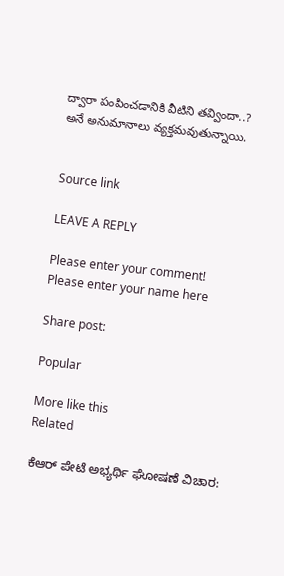ద్వారా పంపించడానికి వీటిని తవ్విందా..? అనే అనుమానాలు వ్యక్తమవుతున్నాయి.


Source link

LEAVE A REPLY

Please enter your comment!
Please enter your name here

Share post:

Popular

More like this
Related

ಕೆಆರ್ ಪೇಟೆ ಅಭ್ಯರ್ಥಿ ಘೋಷಣೆ ವಿಚಾರ: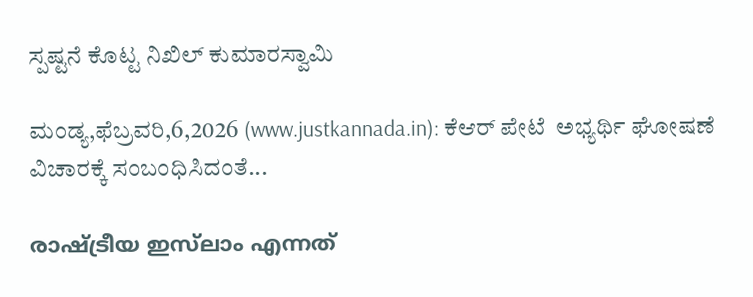ಸ್ಪಷ್ಟನೆ ಕೊಟ್ಟ ನಿಖಿಲ್ ಕುಮಾರಸ್ವಾಮಿ

ಮಂಡ್ಯ,ಫೆಬ್ರವರಿ,6,2026 (www.justkannada.in): ಕೆಆರ್ ಪೇಟೆ  ಅಭ್ಯರ್ಥಿ ಘೋಷಣೆ ವಿಚಾರಕ್ಕೆ ಸಂಬಂಧಿಸಿದಂತೆ...

രാഷ്ട്രീയ ഇസ്‌ലാം എന്നത്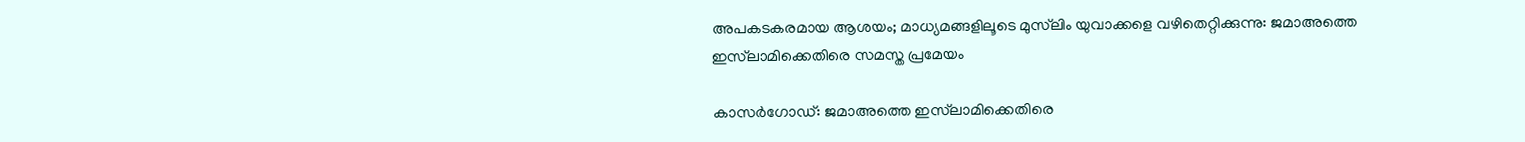അപകടകരമായ ആശയം; മാധ്യമങ്ങളിലൂടെ മുസ്‌ലിം യുവാക്കളെ വഴിതെറ്റിക്കുന്നു: ജമാഅത്തെ ഇസ്‌ലാമിക്കെതിരെ സമസ്ത പ്രമേയം

കാസര്‍ഗോഡ്: ജമാഅത്തെ ഇസ്‌ലാമിക്കെതിരെ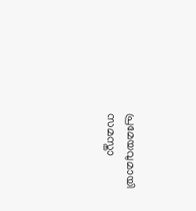പ്രമേയവുമായി സമസ്താ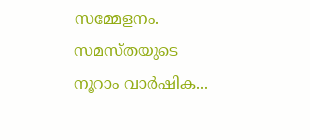സമ്മേളനം. സമസ്തയുടെ നൂറാം വാര്‍ഷിക...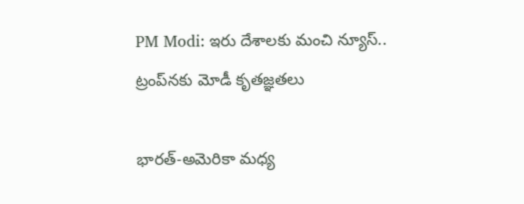PM Modi: ఇరు దేశాలకు మంచి న్యూస్.. ట్రంప్‌నకు మోడీ కృతజ్ఞతలు

భారత్-అమెరికా మధ్య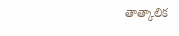తాత్కాలిక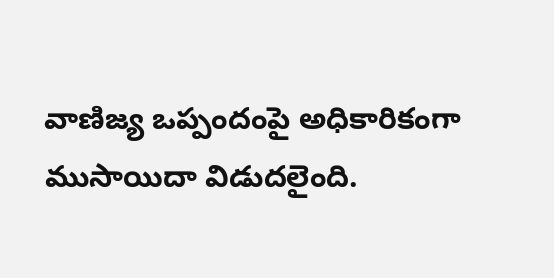వాణిజ్య ఒప్పందంపై అధికారికంగా ముసాయిదా విడుదలైంది.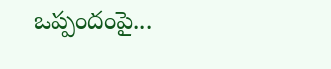ఒప్పందంపై...